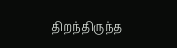திறந்திருந்த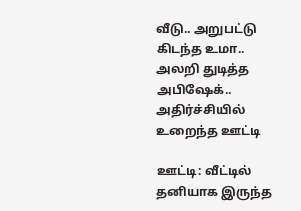வீடு.. அறுபட்டு கிடந்த உமா.. அலறி துடித்த அபிஷேக்.. அதிர்ச்சியில் உறைந்த ஊட்டி

ஊட்டி: வீட்டில் தனியாக இருந்த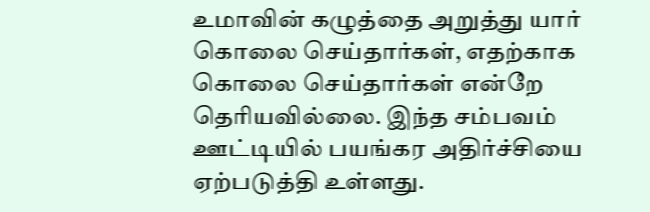உமாவின் கழுத்தை அறுத்து யார் கொலை செய்தார்கள், எதற்காக கொலை செய்தார்கள் என்றே தெரியவில்லை. இந்த சம்பவம் ஊட்டியில் பயங்கர அதிர்ச்சியை ஏற்படுத்தி உள்ளது.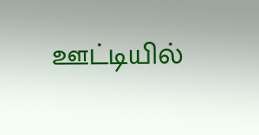ஊட்டியில்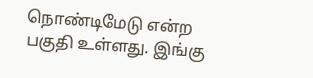நொண்டிமேடு என்ற பகுதி உள்ளது. இங்கு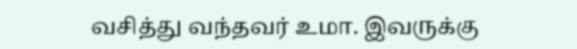வசித்து வந்தவர் உமா. இவருக்கு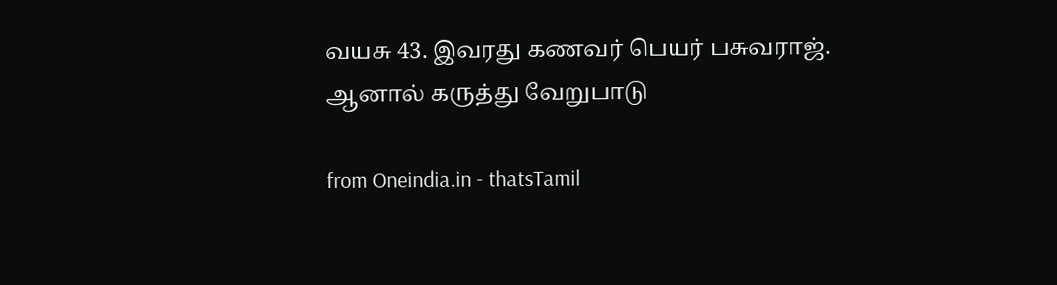வயசு 43. இவரது கணவர் பெயர் பசுவராஜ். ஆனால் கருத்து வேறுபாடு

from Oneindia.in - thatsTamil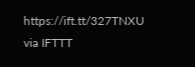https://ift.tt/327TNXU
via IFTTT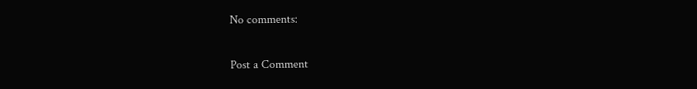No comments:

Post a Comment